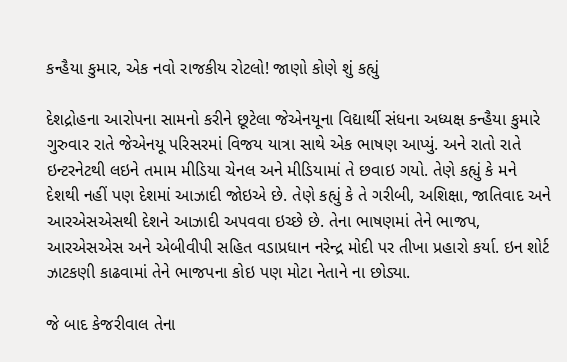કન્હૈયા કુમાર, એક નવો રાજકીય રોટલો! જાણો કોણે શું કહ્યું

દેશદ્રોહના આરોપના સામનો કરીને છૂટેલા જેએનયૂના વિદ્યાર્થી સંધના અધ્યક્ષ કન્હૈયા કુમારે ગુરુવાર રાતે જેએનયૂ પરિસરમાં વિજય યાત્રા સાથે એક ભાષણ આપ્યું. અને રાતો રાતે ઇન્ટરનેટથી લઇને તમામ મીડિયા ચેનલ અને મીડિયામાં તે છવાઇ ગયો. તેણે કહ્યું કે મને દેશથી નહીં પણ દેશમાં આઝાદી જોઇએ છે. તેણે કહ્યું કે તે ગરીબી, અશિક્ષા, જાતિવાદ અને આરએસએસથી દેશને આઝાદી અપવવા ઇચ્છે છે. તેના ભાષણમાં તેને ભાજપ, આરએસએસ અને એબીવીપી સહિત વડાપ્રધાન નરેન્દ્ર મોદી પર તીખા પ્રહારો કર્યા. ઇન શોર્ટ ઝાટકણી કાઢવામાં તેને ભાજપના કોઇ પણ મોટા નેતાને ના છોડ્યા.

જે બાદ કેજરીવાલ તેના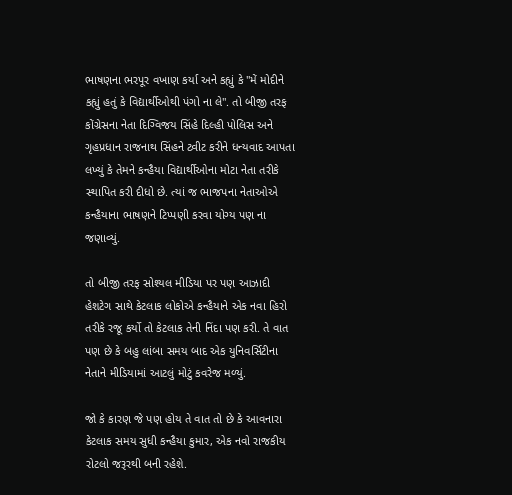ભાષણના ભરપૂર વખાણ કર્યા અને કહ્યું કે "મેં મોદીને કહ્યું હતું કે વિદ્યાર્થીઓથી પંગો ના લે". તો બીજી તરફ કોંગ્રેસના નેતા દિગ્વિજય સિંહે દિલ્હી પોલિસ અને ગૃહપ્રધાન રાજનાથ સિંહને ટ્વીટ કરીને ધન્યવાદ આપતા લખ્યું કે તેમને કન્હૈયા વિદ્યાર્થીઓના મોટા નેતા તરીકે સ્થાપિત કરી દીધો છે. ત્યાં જ ભાજપના નેતાઓએ કન્હૈયાના ભાષણને ટિપ્પણી કરવા યોગ્ય પણ ના જણાવ્યું.

તો બીજી તરફ સોશ્યલ મીડિયા પર પણ આઝાદી હેશટેગ સાથે કેટલાક લોકોએ કન્હૈયાને એક નવા હિરો તરીકે રજૂ કર્યો તો કેટલાક તેની નિંદા પણ કરી. તે વાત પણ છે કે બહુ લાંબા સમય બાદ એક યુનિવર્સિટીના નેતાને મીડિયામાં આટલું મોટું કવરેજ મળ્યું.

જો કે કારણ જે પણ હોય તે વાત તો છે કે આવનારા કેટલાક સમય સુધી કન્હૈયા કુમાર, એક નવો રાજકીય રોટલો જરૂરથી બની રહેશે.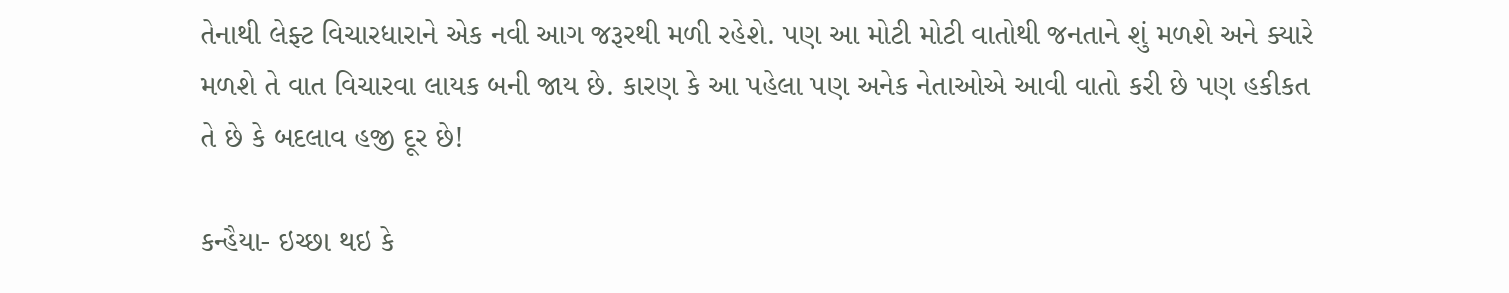તેનાથી લેફ્ટ વિચારધારાને એક નવી આગ જરૂરથી મળી રહેશે. પણ આ મોટી મોટી વાતોથી જનતાને શું મળશે અને ક્યારે મળશે તે વાત વિચારવા લાયક બની જાય છે. કારણ કે આ પહેલા પણ અનેક નેતાઓએ આવી વાતો કરી છે પણ હકીકત તે છે કે બદલાવ હજી દૂર છે!

કન્હૈયા- ઇચ્છા થઇ કે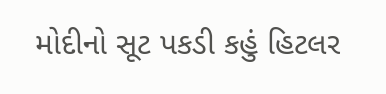મોદીનો સૂટ પકડી કહું હિટલર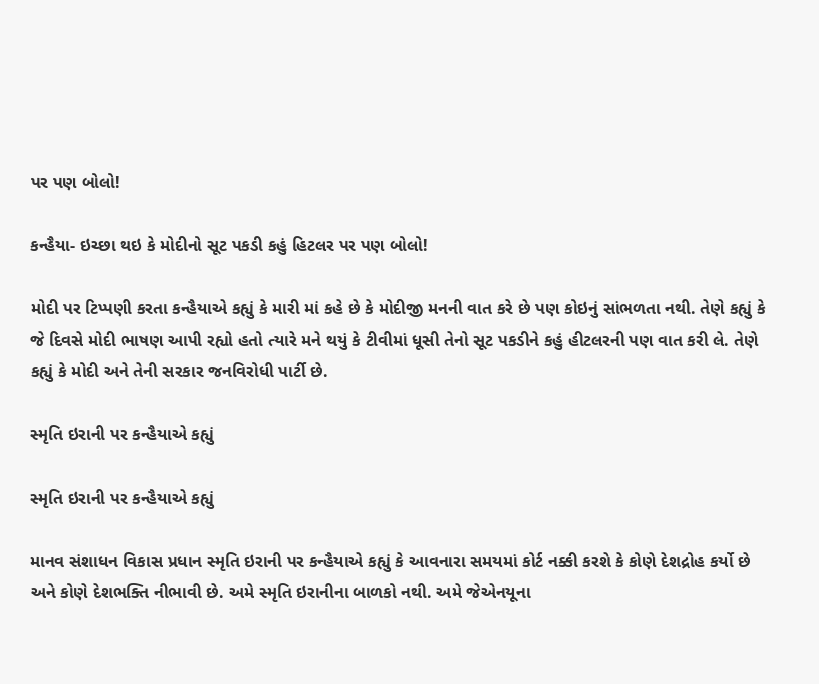પર પણ બોલો!

કન્હૈયા- ઇચ્છા થઇ કે મોદીનો સૂટ પકડી કહું હિટલર પર પણ બોલો!

મોદી પર ટિપ્પણી કરતા કન્હૈયાએ કહ્યું કે મારી માં કહે છે કે મોદીજી મનની વાત કરે છે પણ કોઇનું સાંભળતા નથી. તેણે કહ્યું કે જે દિવસે મોદી ભાષણ આપી રહ્યો હતો ત્યારે મને થયું કે ટીવીમાં ધૂસી તેનો સૂટ પકડીને કહું હીટલરની પણ વાત કરી લે. તેણે કહ્યું કે મોદી અને તેની સરકાર જનવિરોધી પાર્ટી છે.

સ્મૃતિ ઇરાની પર કન્હૈયાએ કહ્યું

સ્મૃતિ ઇરાની પર કન્હૈયાએ કહ્યું

માનવ સંશાધન વિકાસ પ્રધાન સ્મૃતિ ઇરાની પર કન્હૈયાએ કહ્યું કે આવનારા સમયમાં કોર્ટ નક્કી કરશે કે કોણે દેશદ્રોહ કર્યો છે અને કોણે દેશભક્તિ નીભાવી છે. અમે સ્મૃતિ ઇરાનીના બાળકો નથી. અમે જેએનયૂના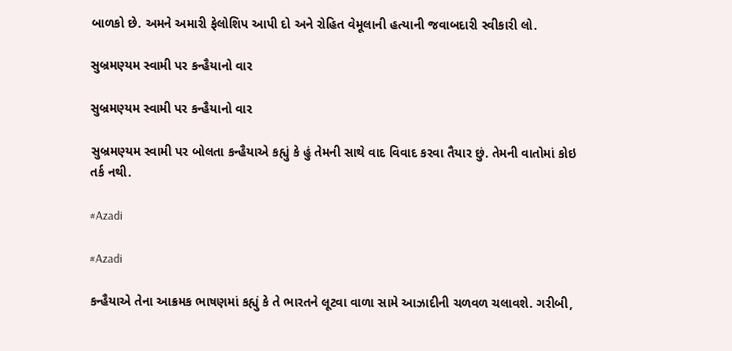બાળકો છે. અમને અમારી ફેલોશિપ આપી દો અને રોહિત વેમૂલાની હત્યાની જવાબદારી સ્વીકારી લો.

સુબ્રમણ્યમ સ્વામી પર કન્હૈયાનો વાર

સુબ્રમણ્યમ સ્વામી પર કન્હૈયાનો વાર

સુબ્રમણ્યમ સ્વામી પર બોલતા કન્હૈયાએ કહ્યું કે હું તેમની સાથે વાદ વિવાદ કરવા તૈયાર છું. તેમની વાતોમાં કોઇ તર્ક નથી.

#Azadi

#Azadi

કન્હૈયાએ તેના આક્રમક ભાષણમાં કહ્યું કે તે ભારતને લૂટવા વાળા સામે આઝાદીની ચળવળ ચલાવશે. ગરીબી,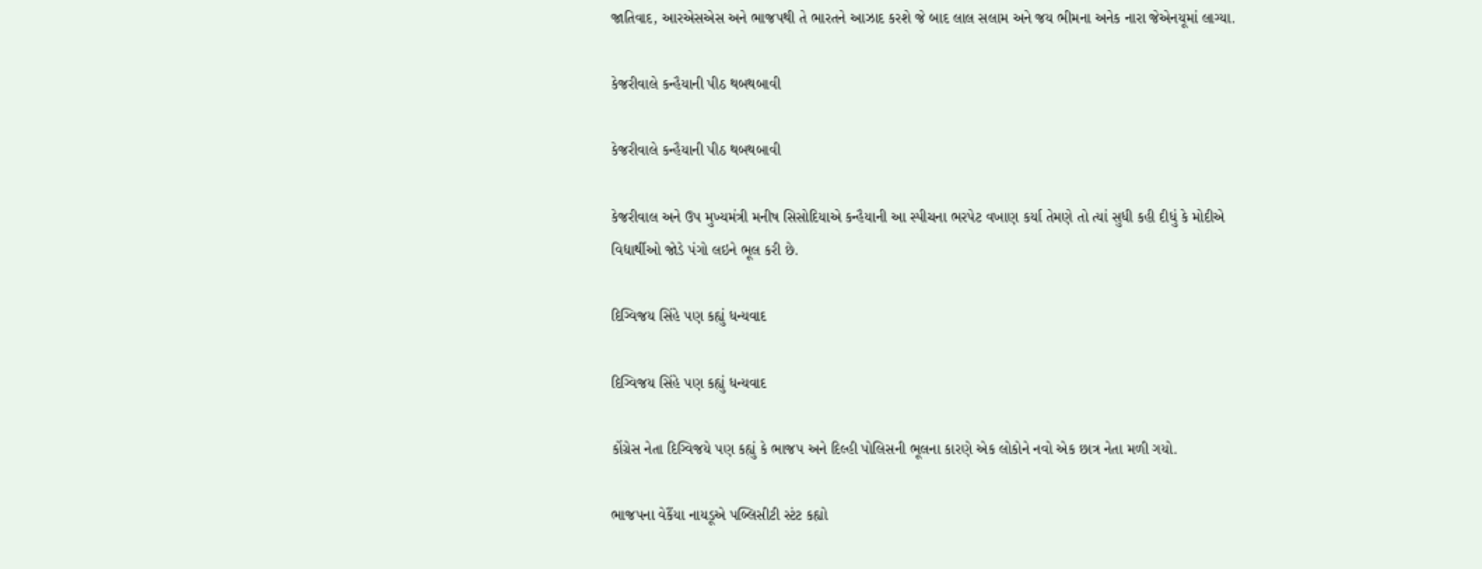જાતિવાદ, આરએસએસ અને ભાજપથી તે ભારતને આઝાદ કરશે જે બાદ લાલ સલામ અને જય ભીમના અનેક નારા જેએનયૂમાં લાગ્યા.

કેજરીવાલે કન્હૈયાની પીઠ થબથબાવી

કેજરીવાલે કન્હૈયાની પીઠ થબથબાવી

કેજરીવાલ અને ઉપ મુખ્યમંત્રી મનીષ સિસોદિયાએ કન્હૈયાની આ સ્પીચના ભરપેટ વખાણ કર્યા તેમણે તો ત્યાં સુધી કહી દીધું કે મોદીએ વિદ્યાર્થીઓ જોડે પંગો લઇને ભૂલ કરી છે.

દિગ્વિજય સિંહે પણ કહ્યું ધન્યવાદ

દિગ્વિજય સિંહે પણ કહ્યું ધન્યવાદ

કોંગ્રેસ નેતા દિગ્વિજયે પણ કહ્યું કે ભાજપ અને દિલ્હી પોલિસની ભૂલના કારણે એક લોકોને નવો એક છાત્ર નેતા મળી ગયો.

ભાજપના વેકૈંયા નાયડૂએ પબ્લિસીટી સ્ટંટ કહ્યો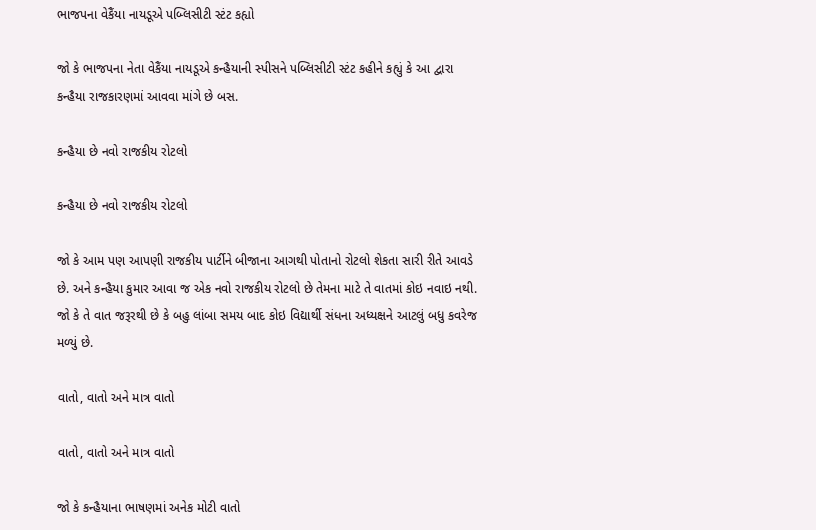ભાજપના વેકૈંયા નાયડૂએ પબ્લિસીટી સ્ટંટ કહ્યો

જો કે ભાજપના નેતા વેકૈંયા નાયડૂએ કન્હૈયાની સ્પીસને પબ્લિસીટી સ્ટંટ કહીને કહ્યું કે આ દ્વારા કન્હૈયા રાજકારણમાં આવવા માંગે છે બસ.

કન્હૈયા છે નવો રાજકીય રોટલો

કન્હૈયા છે નવો રાજકીય રોટલો

જો કે આમ પણ આપણી રાજકીય પાર્ટીને બીજાના આગથી પોતાનો રોટલો શેકતા સારી રીતે આવડે છે. અને કન્હૈયા કુમાર આવા જ એક નવો રાજકીય રોટલો છે તેમના માટે તે વાતમાં કોઇ નવાઇ નથી. જો કે તે વાત જરૂરથી છે કે બહુ લાંબા સમય બાદ કોઇ વિદ્યાર્થી સંધના અધ્યક્ષને આટલું બધુ કવરેજ મળ્યું છે.

વાતો, વાતો અને માત્ર વાતો

વાતો, વાતો અને માત્ર વાતો

જો કે કન્હૈયાના ભાષણમાં અનેક મોટી વાતો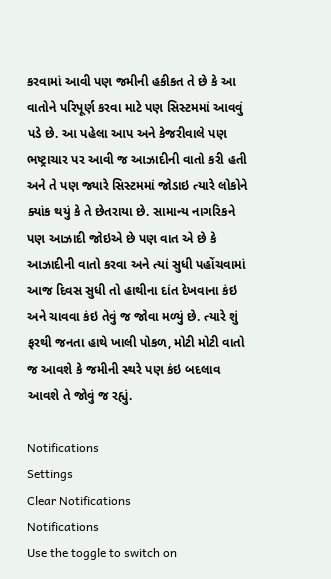કરવામાં આવી પણ જમીની હકીકત તે છે કે આ વાતોને પરિપૂર્ણ કરવા માટે પણ સિસ્ટમમાં આવવું પડે છે. આ પહેલા આપ અને કેજરીવાલે પણ ભષ્ટ્રાચાર પર આવી જ આઝાદીની વાતો કરી હતી અને તે પણ જ્યારે સિસ્ટમમાં જોડાઇ ત્યારે લોકોને ક્યાંક થયું કે તે છેતરાયા છે. સામાન્ય નાગરિકને પણ આઝાદી જોઇએ છે પણ વાત એ છે કે આઝાદીની વાતો કરવા અને ત્યાં સુધી પહોંચવામાં આજ દિવસ સુધી તો હાથીના દાંત દેખવાના કંઇ અને ચાવવા કંઇ તેવું જ જોવા મળ્યું છે. ત્યારે શું ફરથી જનતા હાથે ખાલી પોકળ, મોટી મોટી વાતો જ આવશે કે જમીની સ્થરે પણ કંઇ બદલાવ આવશે તે જોવું જ રહ્યું.

Notifications
Settings
Clear Notifications
Notifications
Use the toggle to switch on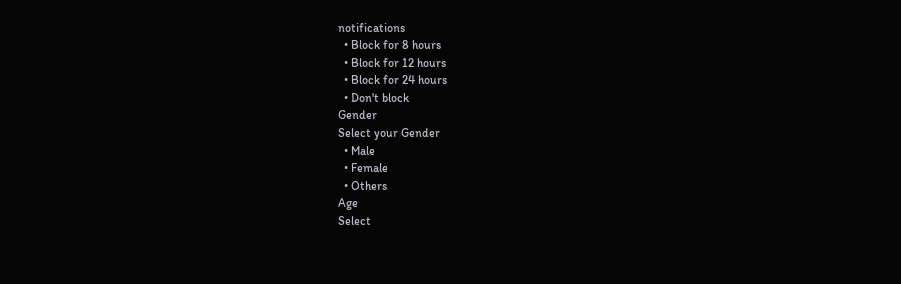notifications
  • Block for 8 hours
  • Block for 12 hours
  • Block for 24 hours
  • Don't block
Gender
Select your Gender
  • Male
  • Female
  • Others
Age
Select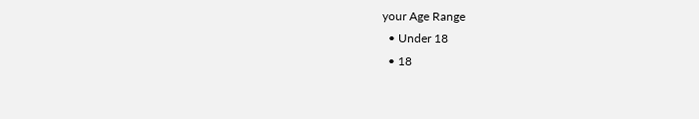your Age Range
  • Under 18
  • 18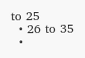to 25
  • 26 to 35
  •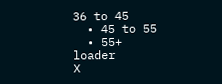36 to 45
  • 45 to 55
  • 55+
loader
X